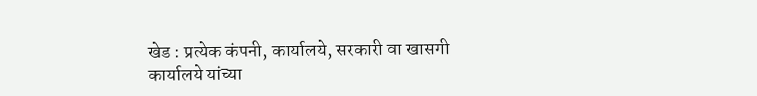खेड : प्रत्येक कंपनी, कार्यालये, सरकारी वा खासगी कार्यालये यांच्या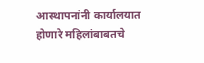आस्थापनांनी कार्यालयात होणारे महिलांबाबतचे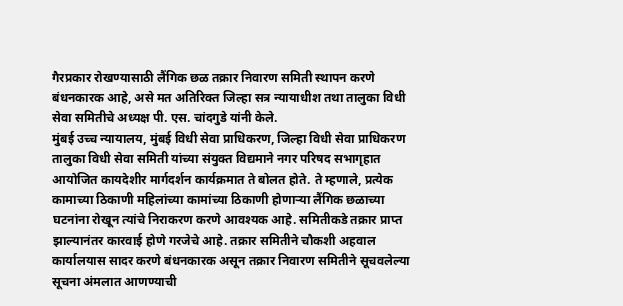गैरप्रकार रोखण्यासाठी लैंगिक छळ तक्रार निवारण समिती स्थापन करणे बंधनकारक आहे, असे मत अतिरिक्त जिल्हा सत्र न्यायाधीश तथा तालुका विधी सेवा समितीचे अध्यक्ष पी. एस. चांदगुडे यांनी केले.
मुंबई उच्च न्यायालय, मुंबई विधी सेवा प्राधिकरण, जिल्हा विधी सेवा प्राधिकरण तालुका विधी सेवा समिती यांच्या संयुक्त विद्यमाने नगर परिषद सभागृहात आयोजित कायदेशीर मार्गदर्शन कार्यक्रमात ते बोलत होते. ते म्हणाले, प्रत्येक कामाच्या ठिकाणी महिलांच्या कामांच्या ठिकाणी होणाऱ्या लैंगिक छळाच्या घटनांना रोखून त्यांचे निराकरण करणे आवश्यक आहे. समितीकडे तक्रार प्राप्त झाल्यानंतर कारवाई होणे गरजेचे आहे. तक्रार समितीने चौकशी अहवाल कार्यालयास सादर करणे बंधनकारक असून तक्रार निवारण समितीने सूचवलेल्या सूचना अंमलात आणण्याची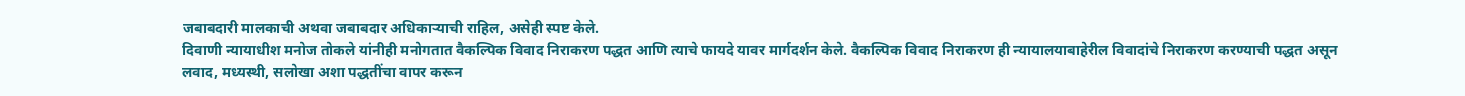जबाबदारी मालकाची अथवा जबाबदार अधिकाऱ्याची राहिल, असेही स्पष्ट केले.
दिवाणी न्यायाधीश मनोज तोकले यांनीही मनोगतात वैकल्पिक विवाद निराकरण पद्धत आणि त्याचे फायदे यावर मार्गदर्शन केले. वैकल्पिक विवाद निराकरण ही न्यायालयाबाहेरील विवादांचे निराकरण करण्याची पद्धत असून लवाद, मध्यस्थी, सलोखा अशा पद्धतींचा वापर करून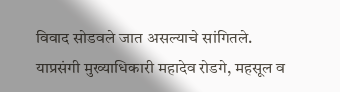विवाद सोडवले जात असल्याचे सांगितले. याप्रसंगी मुख्याधिकारी महादेव रोडगे, महसूल व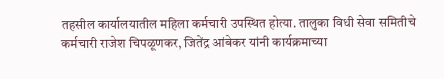तहसील कार्यालयातील महिला कर्मचारी उपस्थित होत्या. तालुका विधी सेवा समितीचे कर्मचारी राजेश चिपळूणकर, जितेंद्र आंबेकर यांनी कार्यक्रमाच्या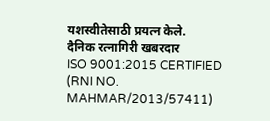यशस्वीतेसाठी प्रयत्न केले.
दैनिक रत्नागिरी खबरदार
ISO 9001:2015 CERTIFIED
(RNI NO. MAHMAR/2013/57411)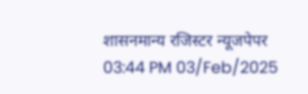शासनमान्य रजिस्टर न्यूजपेपर
03:44 PM 03/Feb/2025